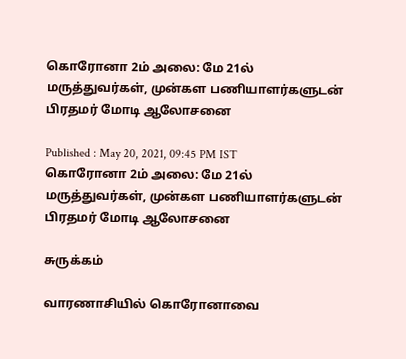கொரோனா 2ம் அலை: மே 21ல் மருத்துவர்கள், முன்கள பணியாளர்களுடன் பிரதமர் மோடி ஆலோசனை

Published : May 20, 2021, 09:45 PM IST
கொரோனா 2ம் அலை: மே 21ல் மருத்துவர்கள், முன்கள பணியாளர்களுடன் பிரதமர் மோடி ஆலோசனை

சுருக்கம்

வாரணாசியில் கொரோனாவை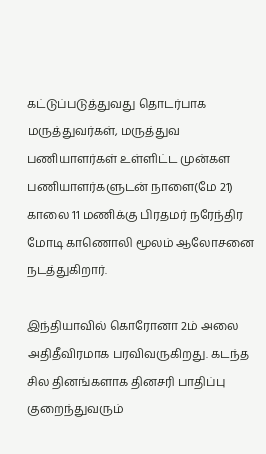கட்டுப்படுத்துவது தொடர்பாக மருத்துவர்கள், மருத்துவ பணியாளர்கள் உள்ளிட்ட முன்கள பணியாளர்களுடன் நாளை(மே 21) காலை 11 மணிக்கு பிரதமர் நரேந்திர மோடி காணொலி மூலம் ஆலோசனை நடத்துகிறார்.

இந்தியாவில் கொரோனா 2ம் அலை அதிதீவிரமாக பரவிவருகிறது. கடந்த சில தினங்களாக தினசரி பாதிப்பு குறைந்துவரும்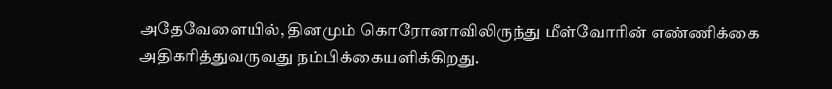அதேவேளையில், தினமும் கொரோனாவிலிருந்து மீள்வோரின் எண்ணிக்கை அதிகரித்துவருவது நம்பிக்கையளிக்கிறது.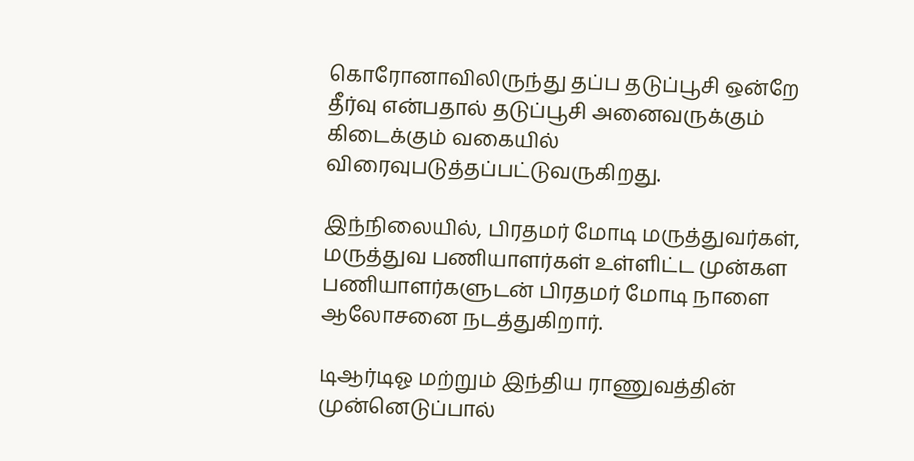கொரோனாவிலிருந்து தப்ப தடுப்பூசி ஒன்றே தீர்வு என்பதால் தடுப்பூசி அனைவருக்கும் கிடைக்கும் வகையில் விரைவுபடுத்தப்பட்டுவருகிறது.

இந்நிலையில், பிரதமர் மோடி மருத்துவர்கள், மருத்துவ பணியாளர்கள் உள்ளிட்ட முன்கள பணியாளர்களுடன் பிரதமர் மோடி நாளை ஆலோசனை நடத்துகிறார்.

டிஆர்டிஓ மற்றும் இந்திய ராணுவத்தின் முன்னெடுப்பால்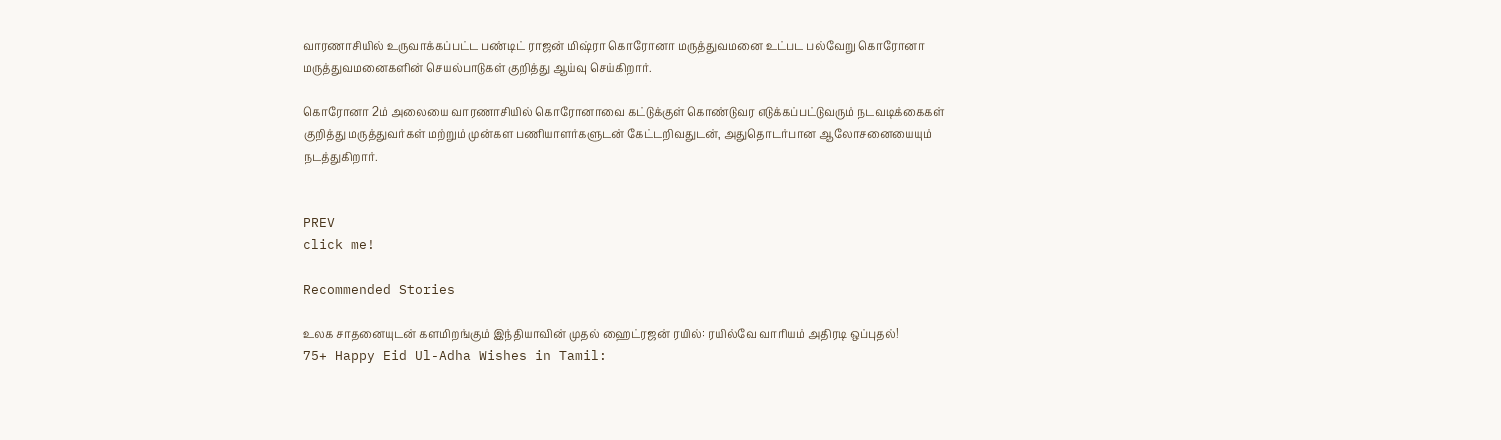வாரணாசியில் உருவாக்கப்பட்ட பண்டிட் ராஜன் மிஷ்ரா கொரோனா மருத்துவமனை உட்பட பல்வேறு கொரோனா மருத்துவமனைகளின் செயல்பாடுகள் குறித்து ஆய்வு செய்கிறார்.

கொரோனா 2ம் அலையை வாரணாசியில் கொரோனாவை கட்டுக்குள் கொண்டுவர எடுக்கப்பட்டுவரும் நடவடிக்கைகள் குறித்து மருத்துவர்கள் மற்றும் முன்கள பணியாளர்களுடன் கேட்டறிவதுடன், அதுதொடர்பான ஆலோசனையையும் நடத்துகிறார்.


PREV
click me!

Recommended Stories

உலக சாதனையுடன் களமிறங்கும் இந்தியாவின் முதல் ஹைட்ரஜன் ரயில்: ரயில்வே வாரியம் அதிரடி ஒப்புதல்!
75+ Happy Eid Ul-Adha Wishes in Tamil: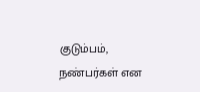குடும்பம், நண்பர்கள் என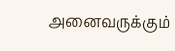அனைவருக்கும்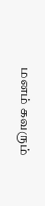மனம் கவரும்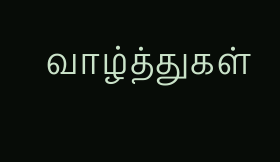வாழ்த்துகள்